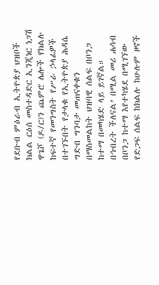የደቡብ ምዕራብ ኢትዮጵያ ህዝቦች ክልል ርዕሰ መስተዳድር ኢንጂነር ነጋሽ ዋጌሾ (ዶ/ር)ን ጨምሮ ሌሎች የክልሉ ከፍተኛ የመንግስት የሥራ ኃላፊዎች በተገኙበት የታላቁ የኢትዮጵያ ሕዳሴ ግድብ ግንባታ መጠናቀቁን በማስመልከት ህዝባዊ ሰልፍ በቦንጋ ከተማ በመካሄድ ላይ ይገኛል።
በኅብረት ችለናል’ በሚል መሪ ሐሳብ በቦንጋ ከተማ እየተካሄደ በሚገኘው የድጋፍ ሰልፍ ከክልሉ ከሁሉም ዞኖች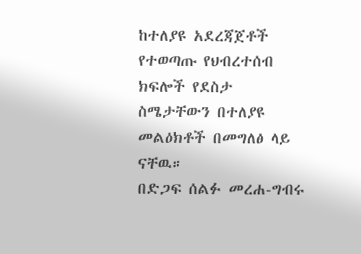ከተለያዩ አደረጃጀቶች የተወጣጡ የህብረተሰብ ክፍሎች የደስታ ስሜታቸውን በተለያዩ መልዕክቶች በመግለፅ ላይ ናቸዉ።
በድጋፍ ሰልፉ መረሐ-ግብሩ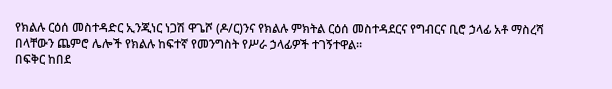የክልሉ ርዕሰ መስተዳድር ኢንጂነር ነጋሽ ዋጌሾ (ዶ/ር)ንና የክልሉ ምክትል ርዕሰ መስተዳደርና የግብርና ቢሮ ኃላፊ አቶ ማስረሻ በላቸውን ጨምሮ ሌሎች የክልሉ ከፍተኛ የመንግስት የሥራ ኃላፊዎች ተገኝተዋል።
በፍቅር ከበደ